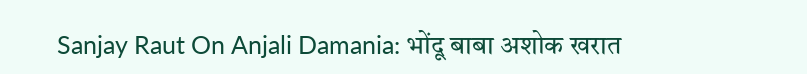Sanjay Raut On Anjali Damania: भोंदू बाबा अशोक खरात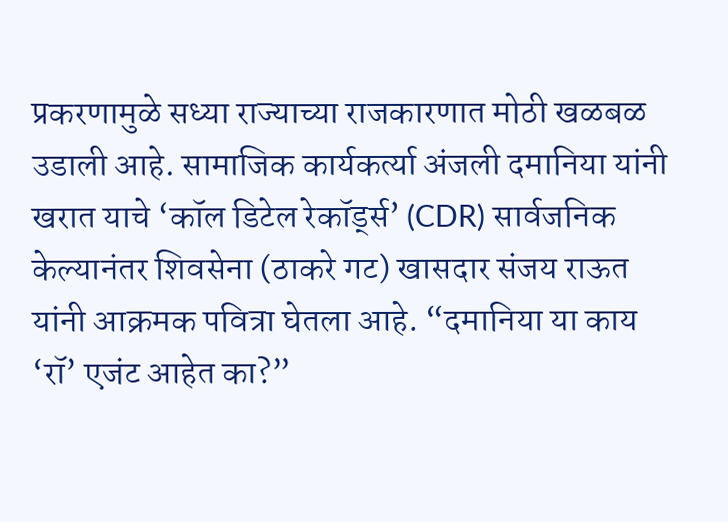प्रकरणामुळे सध्या राज्याच्या राजकारणात मोठी खळबळ उडाली आहे. सामाजिक कार्यकर्त्या अंजली दमानिया यांनी खरात याचे ‘कॉल डिटेल रेकॉर्ड्स’ (CDR) सार्वजनिक केल्यानंतर शिवसेना (ठाकरे गट) खासदार संजय राऊत यांनी आक्रमक पवित्रा घेतला आहे. “दमानिया या काय ‘रॉ’ एजंट आहेत का?”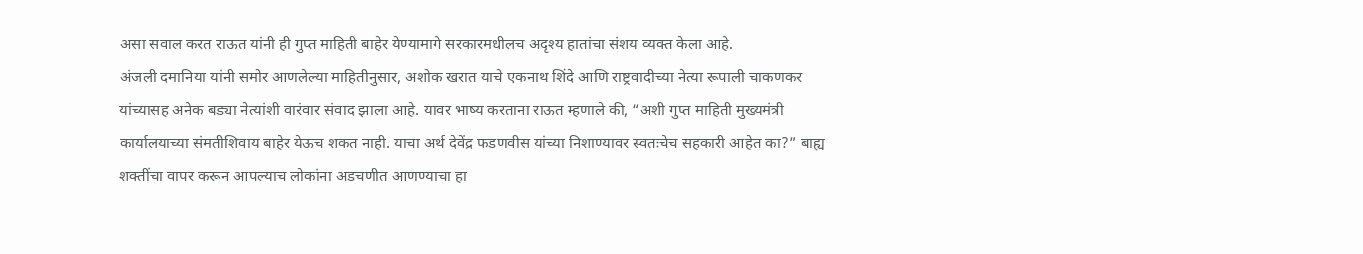असा सवाल करत राऊत यांनी ही गुप्त माहिती बाहेर येण्यामागे सरकारमधीलच अदृश्य हातांचा संशय व्यक्त केला आहे.
अंजली दमानिया यांनी समोर आणलेल्या माहितीनुसार, अशोक खरात याचे एकनाथ शिंदे आणि राष्ट्रवादीच्या नेत्या रूपाली चाकणकर यांच्यासह अनेक बड्या नेत्यांशी वारंवार संवाद झाला आहे. यावर भाष्य करताना राऊत म्हणाले की, “अशी गुप्त माहिती मुख्यमंत्री कार्यालयाच्या संमतीशिवाय बाहेर येऊच शकत नाही. याचा अर्थ देवेंद्र फडणवीस यांच्या निशाण्यावर स्वतःचेच सहकारी आहेत का?” बाह्य शक्तींचा वापर करून आपल्याच लोकांना अडचणीत आणण्याचा हा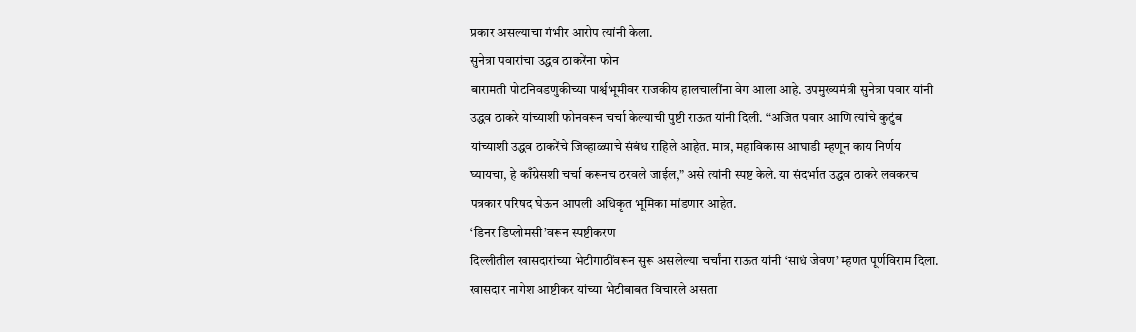प्रकार असल्याचा गंभीर आरोप त्यांनी केला.
सुनेत्रा पवारांचा उद्धव ठाकरेंना फोन
बारामती पोटनिवडणुकीच्या पार्श्वभूमीवर राजकीय हालचालींना वेग आला आहे. उपमुख्यमंत्री सुनेत्रा पवार यांनी उद्धव ठाकरे यांच्याशी फोनवरून चर्चा केल्याची पुष्टी राऊत यांनी दिली. “अजित पवार आणि त्यांचे कुटुंब यांच्याशी उद्धव ठाकरेंचे जिव्हाळ्याचे संबंध राहिले आहेत. मात्र, महाविकास आघाडी म्हणून काय निर्णय घ्यायचा, हे काँग्रेसशी चर्चा करूनच ठरवले जाईल,” असे त्यांनी स्पष्ट केले. या संदर्भात उद्धव ठाकरे लवकरच पत्रकार परिषद घेऊन आपली अधिकृत भूमिका मांडणार आहेत.
‘डिनर डिप्लोमसी’वरून स्पष्टीकरण
दिल्लीतील खासदारांच्या भेटीगाठींवरून सुरू असलेल्या चर्चांना राऊत यांनी ‘साधं जेवण’ म्हणत पूर्णविराम दिला. खासदार नागेश आष्टीकर यांच्या भेटीबाबत विचारले असता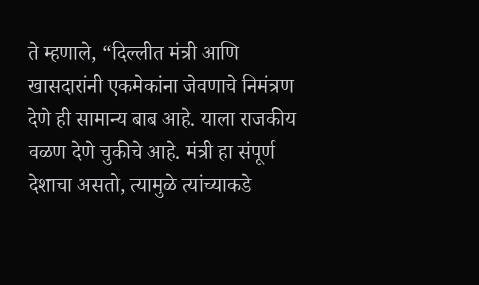ते म्हणाले, “दिल्लीत मंत्री आणि खासदारांनी एकमेकांना जेवणाचे निमंत्रण देणे ही सामान्य बाब आहे. याला राजकीय वळण देणे चुकीचे आहे. मंत्री हा संपूर्ण देशाचा असतो, त्यामुळे त्यांच्याकडे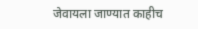जेवायला जाण्यात काहीच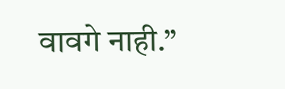वावगे नाही.”